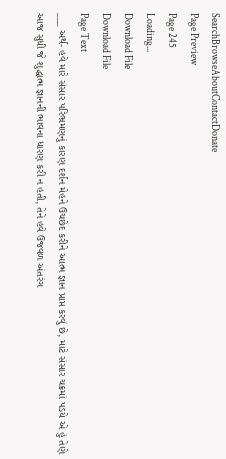SearchBrowseAboutContactDonate
Page Preview
Page 245
Loading...
Download File
Download File
Page Text
___ અર્થ- હવે મારે સંસાર પરિભ્રમણનું કારણ દર્શન મેહને ઉચછેદ કરીને આત્મ જ્ઞાન પ્રાપ્ત કરવું છે, માટે સંસાર ચક્રમાં પડયે એ હું તેણે આજ સુધી જે શુદ્ધાત્મ જ્ઞાનની ભાવના ધારણ કરી ન હતી, તેને હવે ઉજવળ અંતરંગ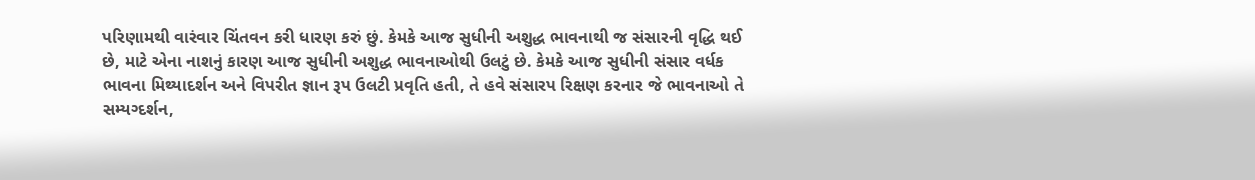પરિણામથી વારંવાર ચિંતવન કરી ધારણ કરું છું. કેમકે આજ સુધીની અશુદ્ધ ભાવનાથી જ સંસારની વૃદ્ધિ થઈ છે, માટે એના નાશનું કારણ આજ સુધીની અશુદ્ધ ભાવનાઓથી ઉલટું છે. કેમકે આજ સુધીની સંસાર વર્ધક ભાવના મિથ્યાદર્શન અને વિપરીત જ્ઞાન રૂપ ઉલટી પ્રવૃતિ હતી, તે હવે સંસારપ રિક્ષણ કરનાર જે ભાવનાઓ તે સમ્યગ્દર્શન,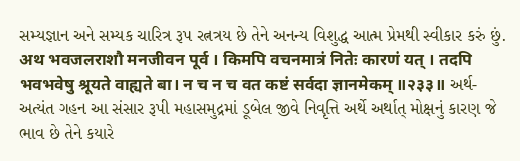સમ્યજ્ઞાન અને સમ્યક ચારિત્ર રૂપ રત્નત્રય છે તેને અનન્ય વિશુદ્ધ આત્મ પ્રેમથી સ્વીકાર કરું છું. अथ भवजलराशौ मनजीवन पूर्व । किमपि वचनमात्रं नितेः कारणं यत् । तदपि भवभवेषु श्रूयते वाह्यते बा। न च न च वत कष्टं सर्वदा ज्ञानमेकम् ॥२३३॥ અર્થ- અત્યંત ગહન આ સંસાર રૂપી મહાસમુદ્રમાં ડૂબેલ જીવે નિવૃત્તિ અર્થે અર્થાત્ મોક્ષનું કારણ જે ભાવ છે તેને કયારે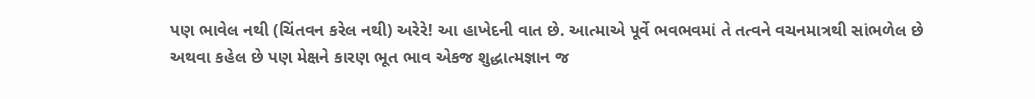પણ ભાવેલ નથી (ચિંતવન કરેલ નથી) અરેરે! આ હાખેદની વાત છે. આત્માએ પૂર્વે ભવભવમાં તે તત્વને વચનમાત્રથી સાંભળેલ છે અથવા કહેલ છે પણ મેક્ષને કારણ ભૂત ભાવ એકજ શુદ્ધાત્મજ્ઞાન જ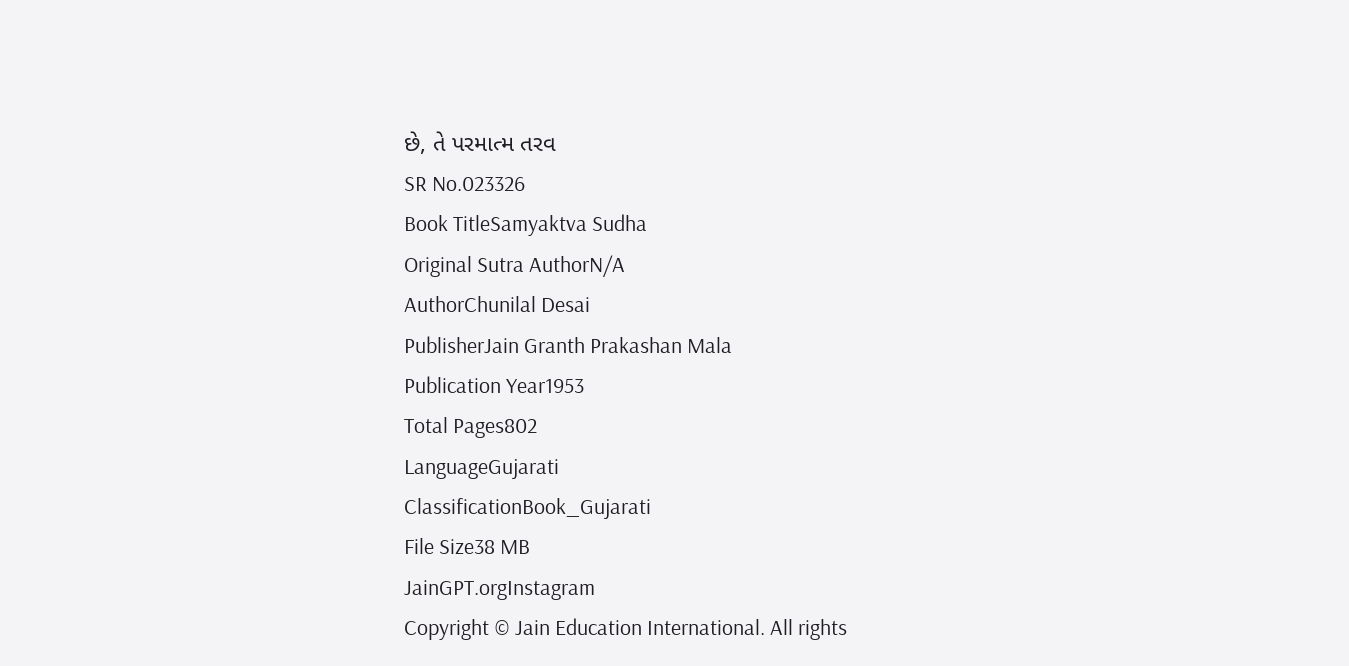છે, તે પરમાત્મ તરવ
SR No.023326
Book TitleSamyaktva Sudha
Original Sutra AuthorN/A
AuthorChunilal Desai
PublisherJain Granth Prakashan Mala
Publication Year1953
Total Pages802
LanguageGujarati
ClassificationBook_Gujarati
File Size38 MB
JainGPT.orgInstagram
Copyright © Jain Education International. All rights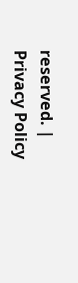reserved. | Privacy Policy